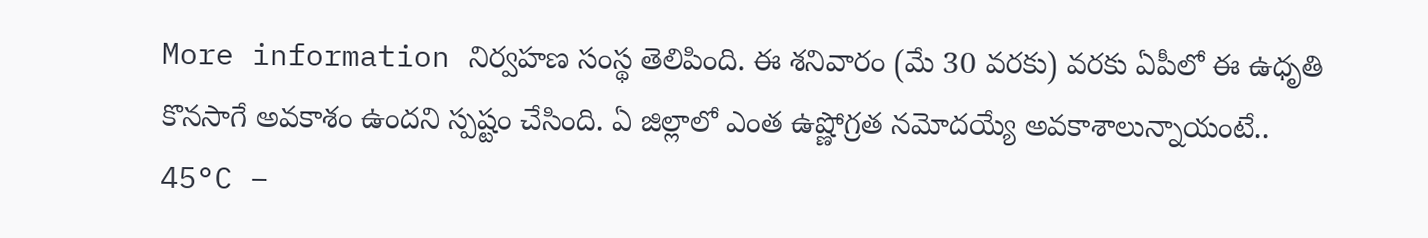More information నిర్వహణ సంస్థ తెలిపింది. ఈ శనివారం (మే 30 వరకు) వరకు ఏపీలో ఈ ఉధృతి కొనసాగే అవకాశం ఉందని స్పష్టం చేసింది. ఏ జిల్లాలో ఎంత ఉష్ణోగ్రత నమోదయ్యే అవకాశాలున్నాయంటే..
45°C –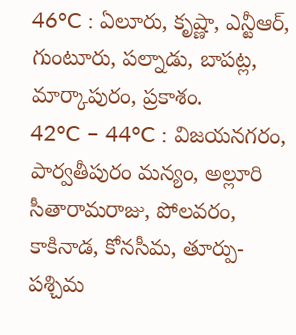46°C : ఏలూరు, కృష్ణా, ఎన్టీఆర్, గుంటూరు, పల్నాడు, బాపట్ల, మార్కాపురం, ప్రకాశం.
42°C – 44°C : విజయనగరం, పార్వతీపురం మన్యం, అల్లూరి సీతారామరాజు, పోలవరం, కాకినాడ, కోనసీమ, తూర్పు-పశ్చిమ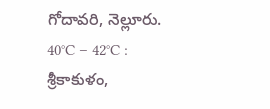గోదావరి, నెల్లూరు.
40°C – 42°C : శ్రీకాకుళం,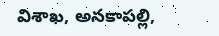విశాఖ, అనకాపల్లి,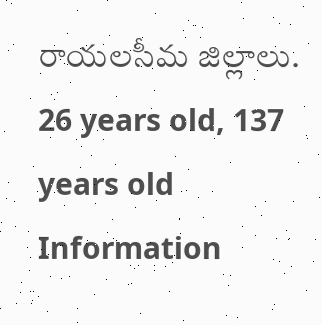రాయలసీమ జిల్లాలు.
26 years old, 137 years old Information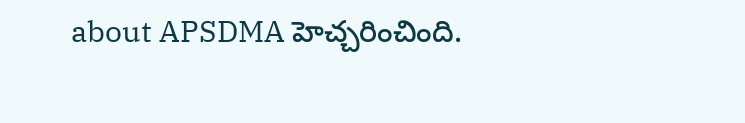about APSDMA హెచ్చరించింది.